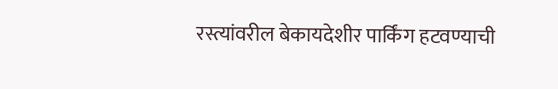रस्त्यांवरील बेकायदेशीर पार्किंग हटवण्याची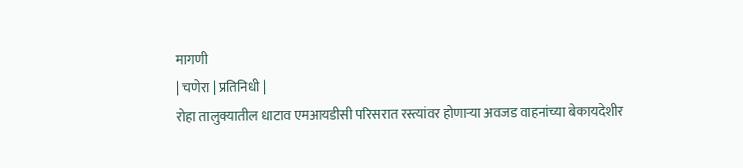मागणी
| चणेरा | प्रतिनिधी |
रोहा तालुक्यातील धाटाव एमआयडीसी परिसरात रस्त्यांवर होणाऱ्या अवजड वाहनांच्या बेकायदेशीर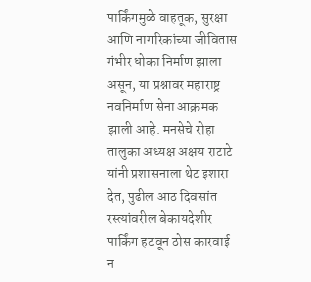पार्किंगमुळे वाहतूक, सुरक्षा आणि नागरिकांच्या जीवितास गंभीर धोका निर्माण झाला असून, या प्रश्नावर महाराष्ट्र नवनिर्माण सेना आक्रमक झाली आहे. मनसेचे रोहा तालुका अध्यक्ष अक्षय राटाटे यांनी प्रशासनाला थेट इशारा देत, पुढील आठ दिवसांत रस्त्यांवरील बेकायदेशीर पार्किंग हटवून ठोस कारवाई न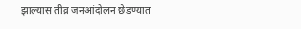झाल्यास तीव्र जनआंदोलन छेडण्यात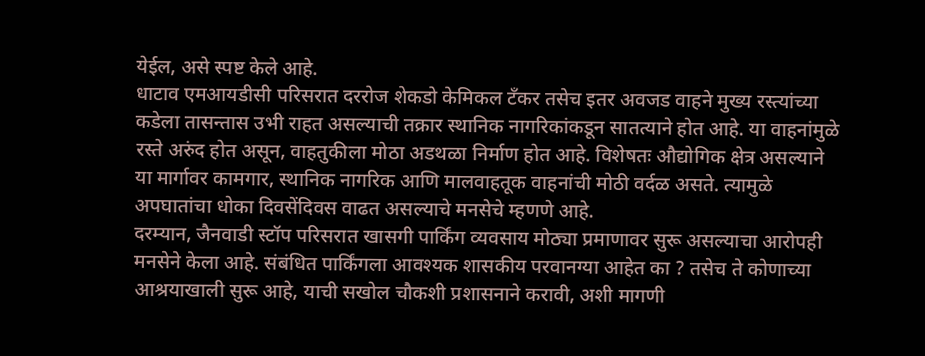येईल, असे स्पष्ट केले आहे.
धाटाव एमआयडीसी परिसरात दररोज शेकडो केमिकल टँकर तसेच इतर अवजड वाहने मुख्य रस्त्यांच्या कडेला तासन्तास उभी राहत असल्याची तक्रार स्थानिक नागरिकांकडून सातत्याने होत आहे. या वाहनांमुळे रस्ते अरुंद होत असून, वाहतुकीला मोठा अडथळा निर्माण होत आहे. विशेषतः औद्योगिक क्षेत्र असल्याने या मार्गावर कामगार, स्थानिक नागरिक आणि मालवाहतूक वाहनांची मोठी वर्दळ असते. त्यामुळे अपघातांचा धोका दिवसेंदिवस वाढत असल्याचे मनसेचे म्हणणे आहे.
दरम्यान, जैनवाडी स्टॉप परिसरात खासगी पार्किंग व्यवसाय मोठ्या प्रमाणावर सुरू असल्याचा आरोपही मनसेने केला आहे. संबंधित पार्किंगला आवश्यक शासकीय परवानग्या आहेत का ? तसेच ते कोणाच्या आश्रयाखाली सुरू आहे, याची सखोल चौकशी प्रशासनाने करावी, अशी मागणी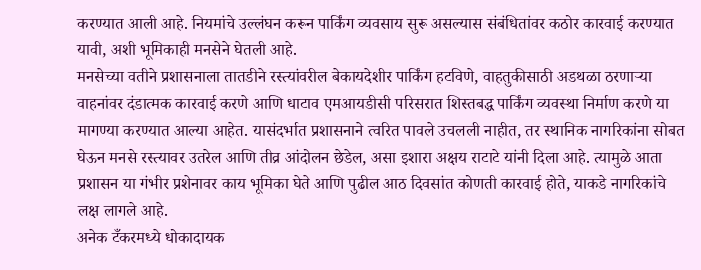करण्यात आली आहे. नियमांचे उल्लंघन करून पार्किंग व्यवसाय सुरू असल्यास संबंधितांवर कठोर कारवाई करण्यात यावी, अशी भूमिकाही मनसेने घेतली आहे.
मनसेच्या वतीने प्रशासनाला तातडीने रस्त्यांवरील बेकायदेशीर पार्किंग हटविणे, वाहतुकीसाठी अडथळा ठरणाऱ्या वाहनांवर दंडात्मक कारवाई करणे आणि धाटाव एमआयडीसी परिसरात शिस्तबद्ध पार्किंग व्यवस्था निर्माण करणे या मागण्या करण्यात आल्या आहेत. यासंदर्भात प्रशासनाने त्वरित पावले उचलली नाहीत, तर स्थानिक नागरिकांना सोबत घेऊन मनसे रस्त्यावर उतरेल आणि तीव्र आंदोलन छेडेल, असा इशारा अक्षय राटाटे यांनी दिला आहे. त्यामुळे आता प्रशासन या गंभीर प्रशेनावर काय भूमिका घेते आणि पुढील आठ दिवसांत कोणती कारवाई होते, याकडे नागरिकांचे लक्ष लागले आहे.
अनेक टँकरमध्ये धोकादायक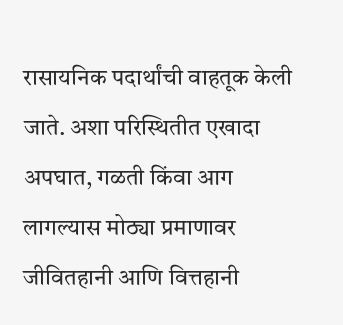रासायनिक पदार्थांची वाहतूक केली जाते. अशा परिस्थितीत एखादा अपघात, गळती किंवा आग लागल्यास मोठ्या प्रमाणावर जीवितहानी आणि वित्तहानी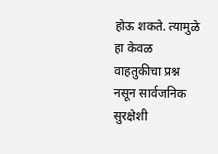होऊ शकते. त्यामुळे हा केवळ वाहतुकीचा प्रश्न नसून सार्वजनिक सुरक्षेशी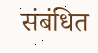संबंधित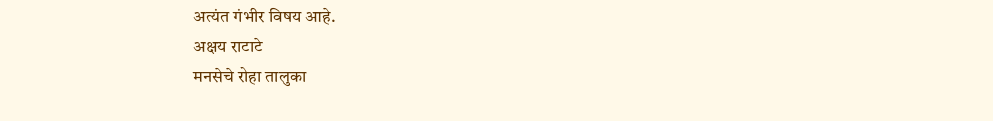अत्यंत गंभीर विषय आहे.
अक्षय राटाटे
मनसेचे रोहा तालुका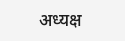अध्यक्ष